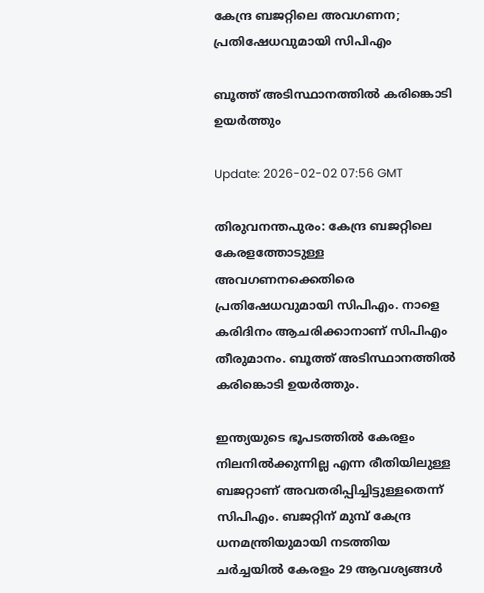കേന്ദ്ര ബജറ്റിലെ അവഗണന; പ്രതിഷേധവുമായി സിപിഎം

ബൂത്ത് അടിസ്ഥാനത്തിൽ കരിങ്കൊടി ഉയർത്തും

Update: 2026-02-02 07:56 GMT

തിരുവനന്തപുരം: കേന്ദ്ര ബജറ്റിലെ കേരളത്തോടുള്ള അവഗണനക്കെതിരെ പ്രതിഷേധവുമായി സിപിഎം. നാളെ കരിദിനം ആചരിക്കാനാണ് സിപിഎം തീരുമാനം. ബൂത്ത് അടിസ്ഥാനത്തിൽ കരിങ്കൊടി ഉയർത്തും.

ഇന്ത്യയുടെ ഭൂപടത്തിൽ കേരളം നിലനിൽക്കുന്നില്ല എന്ന രീതിയിലുള്ള ബജറ്റാണ് അവതരിപ്പിച്ചിട്ടുള്ളതെന്ന് സിപിഎം. ബജറ്റിന് മുമ്പ് കേന്ദ്ര ധനമന്ത്രിയുമായി നടത്തിയ ചർച്ചയിൽ കേരളം 29 ആവശ്യങ്ങൾ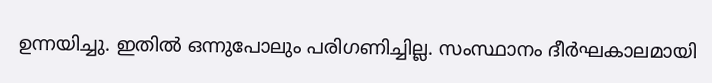ഉന്നയിച്ചു. ഇതിൽ ഒന്നുപോലും പരിഗണിച്ചില്ല. സംസ്ഥാനം ദീർഘകാലമായി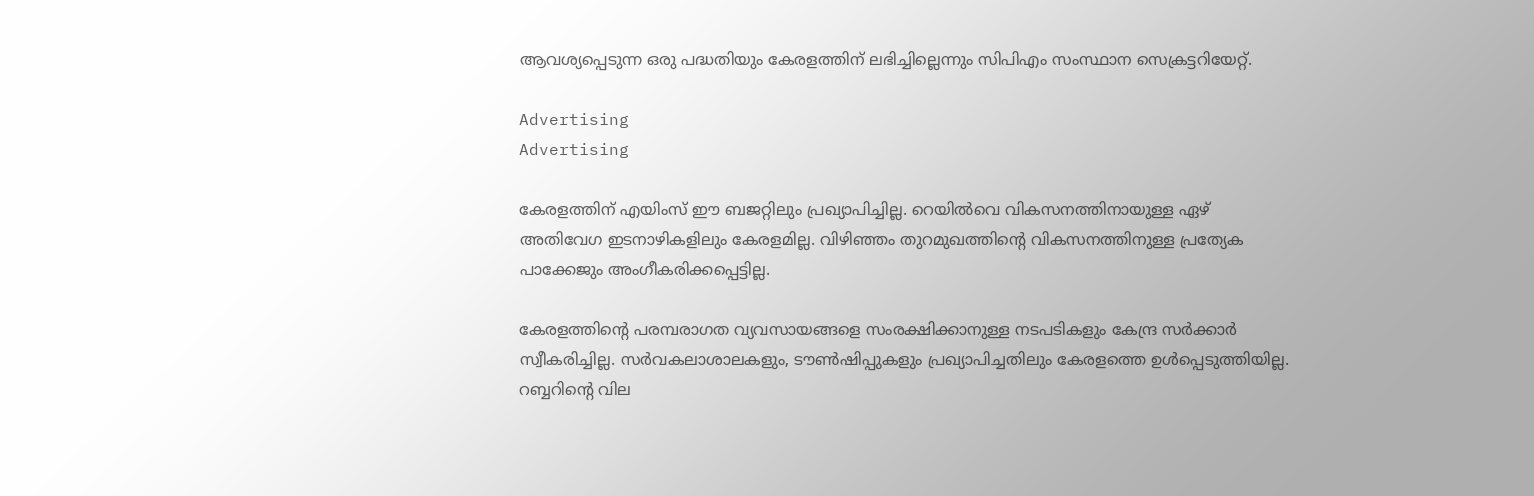ആവശ്യപ്പെടുന്ന ഒരു പദ്ധതിയും കേരളത്തിന് ലഭിച്ചില്ലെന്നും സിപിഎം സംസ്ഥാന സെക്രട്ടറിയേറ്റ്.

Advertising
Advertising

കേരളത്തിന് എയിംസ് ഈ ബജറ്റിലും പ്രഖ്യാപിച്ചില്ല. റെയിൽവെ വികസനത്തിനായുള്ള ഏഴ് അതിവേഗ ഇടനാഴികളിലും കേരളമില്ല. വിഴിഞ്ഞം തുറമുഖത്തിൻ്റെ വികസനത്തിനുള്ള പ്രത്യേക പാക്കേജും അംഗീകരിക്കപ്പെട്ടില്ല.

കേരളത്തിന്റെ പരമ്പരാഗത വ്യവസായങ്ങളെ സംരക്ഷിക്കാനുള്ള നടപടികളും കേന്ദ്ര സർക്കാർ സ്വീകരിച്ചില്ല. സർവകലാശാലകളും, ടൗൺഷിപ്പുകളും പ്രഖ്യാപിച്ചതിലും കേരളത്തെ ഉൾപ്പെടുത്തിയില്ല. റബ്ബറിൻ്റെ വില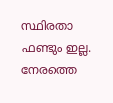സ്ഥിരതാ ഫണ്ടും ഇല്ല. നേരത്തെ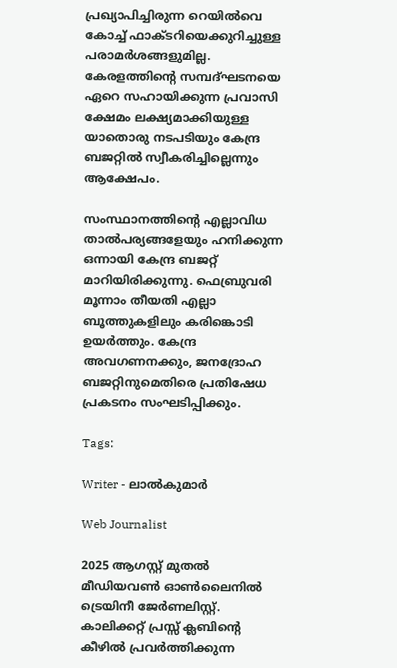പ്രഖ്യാപിച്ചിരുന്ന റെയിൽവെ കോച്ച് ഫാക്ടറിയെക്കുറിച്ചുള്ള പരാമർശങ്ങളുമില്ല. കേരളത്തിൻ്റെ സമ്പദ്ഘടനയെ ഏറെ സഹായിക്കുന്ന പ്രവാസി ക്ഷേമം ലക്ഷ്യമാക്കിയുള്ള യാതൊരു നടപടിയും കേന്ദ്ര ബജറ്റിൽ സ്വീകരിച്ചില്ലെന്നും ആക്ഷേപം.

സംസ്ഥാനത്തിൻ്റെ എല്ലാവിധ താൽപര്യങ്ങളേയും ഹനിക്കുന്ന ഒന്നായി കേന്ദ്ര ബജറ്റ് മാറിയിരിക്കുന്നു. ഫെബ്രുവരി മൂന്നാം തീയതി എല്ലാ ബൂത്തുകളിലും കരിങ്കൊടി ഉയർത്തും. കേന്ദ്ര അവഗണനക്കും, ജനദ്രോഹ ബജറ്റിനുമെതിരെ പ്രതിഷേധ പ്രകടനം സംഘടിപ്പിക്കും.

Tags:

Writer - ലാൽകുമാർ

Web Journalist

2025 ആഗസ്റ്റ് മുതൽ മീഡിയവൺ ഓൺലൈനിൽ ട്രെയിനീ ജേർണലിസ്റ്റ്. കാലിക്കറ്റ് പ്രസ്സ് ക്ലബിന്റെ കീഴില്‍ പ്രവര്‍ത്തിക്കുന്ന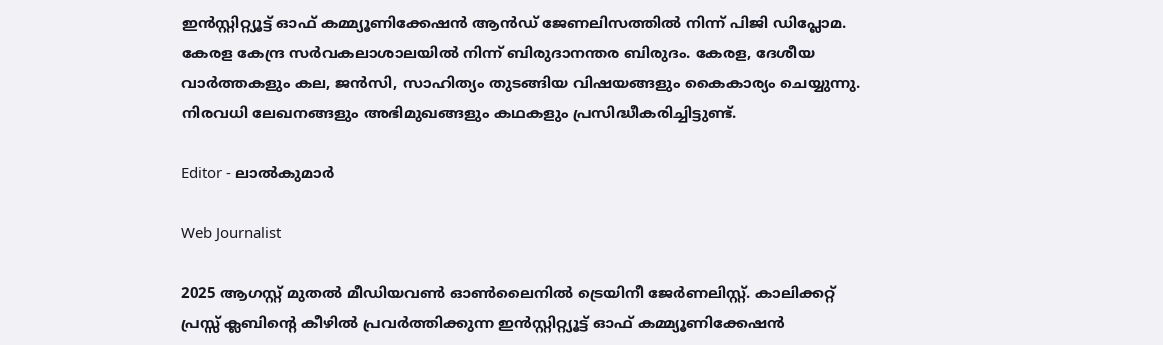ഇന്‍സ്റ്റിറ്റ്യൂട്ട് ഓഫ് കമ്മ്യൂണിക്കേഷന്‍ ആന്‍ഡ് ജേണലിസത്തിൽ നിന്ന് പിജി ഡിപ്ലോമ. കേരള കേന്ദ്ര സർവകലാശാലയിൽ നിന്ന് ബിരുദാനന്തര ബിരുദം. കേരള, ദേശീയ വാർത്തകളും കല, ജൻസി, സാഹിത്യം തുടങ്ങിയ വിഷയങ്ങളും കൈകാര്യം ചെയ്യുന്നു. നിരവധി ലേഖനങ്ങളും അഭിമുഖങ്ങളും കഥകളും പ്രസിദ്ധീകരിച്ചിട്ടുണ്ട്.

Editor - ലാൽകുമാർ

Web Journalist

2025 ആഗസ്റ്റ് മുതൽ മീഡിയവൺ ഓൺലൈനിൽ ട്രെയിനീ ജേർണലിസ്റ്റ്. കാലിക്കറ്റ് പ്രസ്സ് ക്ലബിന്റെ കീഴില്‍ പ്രവര്‍ത്തിക്കുന്ന ഇന്‍സ്റ്റിറ്റ്യൂട്ട് ഓഫ് കമ്മ്യൂണിക്കേഷന്‍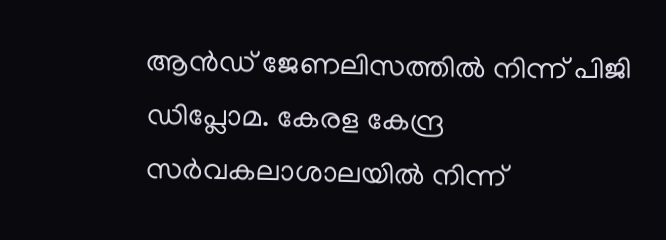ആന്‍ഡ് ജേണലിസത്തിൽ നിന്ന് പിജി ഡിപ്ലോമ. കേരള കേന്ദ്ര സർവകലാശാലയിൽ നിന്ന്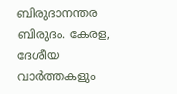ബിരുദാനന്തര ബിരുദം. കേരള, ദേശീയ വാർത്തകളും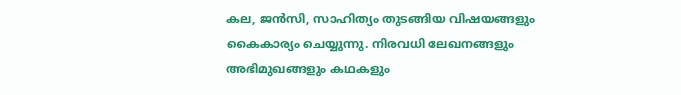കല, ജൻസി, സാഹിത്യം തുടങ്ങിയ വിഷയങ്ങളും കൈകാര്യം ചെയ്യുന്നു. നിരവധി ലേഖനങ്ങളും അഭിമുഖങ്ങളും കഥകളും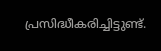പ്രസിദ്ധീകരിച്ചിട്ടുണ്ട്.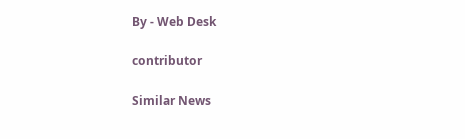By - Web Desk

contributor

Similar News